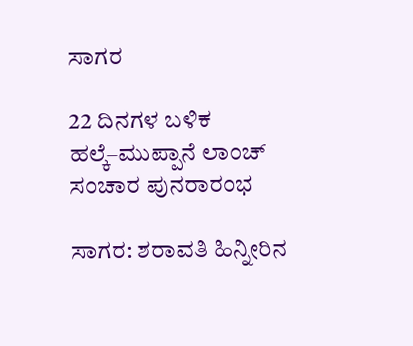ಸಾಗರ

22 ದಿನಗಳ ಬಳಿಕ ಹಲ್ಕೆ–ಮುಪ್ಪಾನೆ ಲಾಂಚ್‌ ಸಂಚಾರ ಪುನರಾರಂಭ

ಸಾಗರ: ಶರಾವತಿ ಹಿನ್ನೀರಿನ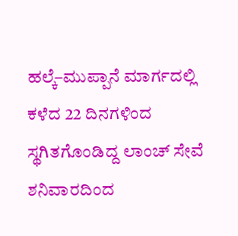ಹಲ್ಕೆ–ಮುಪ್ಪಾನೆ ಮಾರ್ಗದಲ್ಲಿ ಕಳೆದ 22 ದಿನಗಳಿಂದ ಸ್ಥಗಿತಗೊಂಡಿದ್ದ ಲಾಂಚ್‌ ಸೇವೆ ಶನಿವಾರದಿಂದ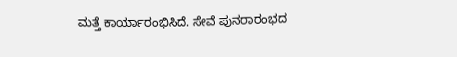ಮತ್ತೆ ಕಾರ್ಯಾರಂಭಿಸಿದೆ. ಸೇವೆ ಪುನರಾರಂಭದ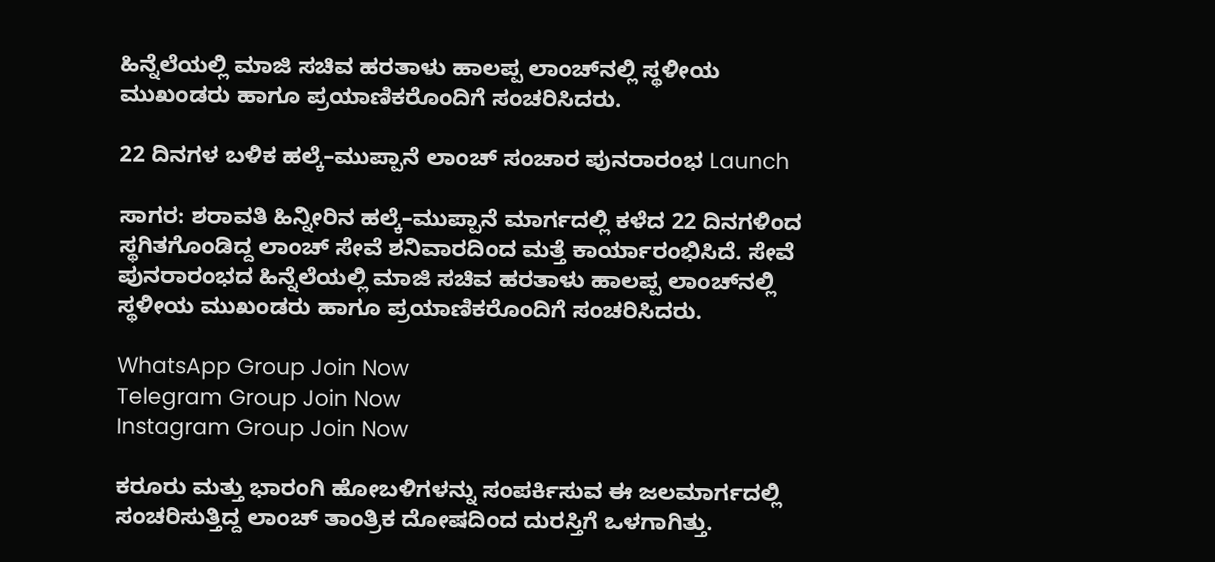ಹಿನ್ನೆಲೆಯಲ್ಲಿ ಮಾಜಿ ಸಚಿವ ಹರತಾಳು ಹಾಲಪ್ಪ ಲಾಂಚ್‌ನಲ್ಲಿ ಸ್ಥಳೀಯ ಮುಖಂಡರು ಹಾಗೂ ಪ್ರಯಾಣಿಕರೊಂದಿಗೆ ಸಂಚರಿಸಿದರು.

22 ದಿನಗಳ ಬಳಿಕ ಹಲ್ಕೆ–ಮುಪ್ಪಾನೆ ಲಾಂಚ್‌ ಸಂಚಾರ ಪುನರಾರಂಭ Launch

ಸಾಗರ: ಶರಾವತಿ ಹಿನ್ನೀರಿನ ಹಲ್ಕೆ–ಮುಪ್ಪಾನೆ ಮಾರ್ಗದಲ್ಲಿ ಕಳೆದ 22 ದಿನಗಳಿಂದ ಸ್ಥಗಿತಗೊಂಡಿದ್ದ ಲಾಂಚ್‌ ಸೇವೆ ಶನಿವಾರದಿಂದ ಮತ್ತೆ ಕಾರ್ಯಾರಂಭಿಸಿದೆ. ಸೇವೆ ಪುನರಾರಂಭದ ಹಿನ್ನೆಲೆಯಲ್ಲಿ ಮಾಜಿ ಸಚಿವ ಹರತಾಳು ಹಾಲಪ್ಪ ಲಾಂಚ್‌ನಲ್ಲಿ ಸ್ಥಳೀಯ ಮುಖಂಡರು ಹಾಗೂ ಪ್ರಯಾಣಿಕರೊಂದಿಗೆ ಸಂಚರಿಸಿದರು.

WhatsApp Group Join Now
Telegram Group Join Now
Instagram Group Join Now

ಕರೂರು ಮತ್ತು ಭಾರಂಗಿ ಹೋಬಳಿಗಳನ್ನು ಸಂಪರ್ಕಿಸುವ ಈ ಜಲಮಾರ್ಗದಲ್ಲಿ ಸಂಚರಿಸುತ್ತಿದ್ದ ಲಾಂಚ್‌ ತಾಂತ್ರಿಕ ದೋಷದಿಂದ ದುರಸ್ತಿಗೆ ಒಳಗಾಗಿತ್ತು.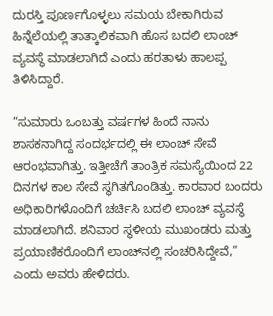ದುರಸ್ತಿ ಪೂರ್ಣಗೊಳ್ಳಲು ಸಮಯ ಬೇಕಾಗಿರುವ ಹಿನ್ನೆಲೆಯಲ್ಲಿ ತಾತ್ಕಾಲಿಕವಾಗಿ ಹೊಸ ಬದಲಿ ಲಾಂಚ್‌ ವ್ಯವಸ್ಥೆ ಮಾಡಲಾಗಿದೆ ಎಂದು ಹರತಾಳು ಹಾಲಪ್ಪ ತಿಳಿಸಿದ್ದಾರೆ.

“ಸುಮಾರು ಒಂಬತ್ತು ವರ್ಷಗಳ ಹಿಂದೆ ನಾನು ಶಾಸಕನಾಗಿದ್ದ ಸಂದರ್ಭದಲ್ಲಿ ಈ ಲಾಂಚ್‌ ಸೇವೆ ಆರಂಭವಾಗಿತ್ತು. ಇತ್ತೀಚೆಗೆ ತಾಂತ್ರಿಕ ಸಮಸ್ಯೆಯಿಂದ 22 ದಿನಗಳ ಕಾಲ ಸೇವೆ ಸ್ಥಗಿತಗೊಂಡಿತ್ತು. ಕಾರವಾರ ಬಂದರು ಅಧಿಕಾರಿಗಳೊಂದಿಗೆ ಚರ್ಚಿಸಿ ಬದಲಿ ಲಾಂಚ್‌ ವ್ಯವಸ್ಥೆ ಮಾಡಲಾಗಿದೆ. ಶನಿವಾರ ಸ್ಥಳೀಯ ಮುಖಂಡರು ಮತ್ತು ಪ್ರಯಾಣಿಕರೊಂದಿಗೆ ಲಾಂಚ್‌ನಲ್ಲಿ ಸಂಚರಿಸಿದ್ದೇವೆ,” ಎಂದು ಅವರು ಹೇಳಿದರು.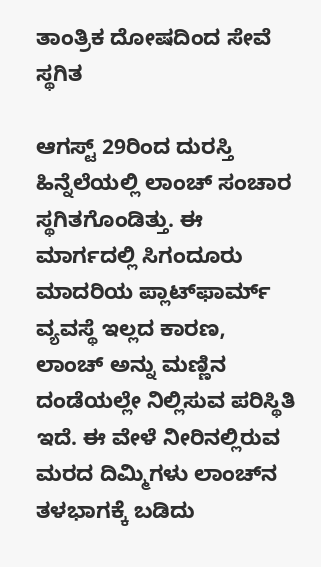ತಾಂತ್ರಿಕ ದೋಷದಿಂದ ಸೇವೆ ಸ್ಥಗಿತ

ಆಗಸ್ಟ್‌ 29ರಿಂದ ದುರಸ್ತಿ ಹಿನ್ನೆಲೆಯಲ್ಲಿ ಲಾಂಚ್‌ ಸಂಚಾರ ಸ್ಥಗಿತಗೊಂಡಿತ್ತು. ಈ ಮಾರ್ಗದಲ್ಲಿ ಸಿಗಂದೂರು ಮಾದರಿಯ ಪ್ಲಾಟ್‌ಫಾರ್ಮ್‌ ವ್ಯವಸ್ಥೆ ಇಲ್ಲದ ಕಾರಣ, ಲಾಂಚ್‌ ಅನ್ನು ಮಣ್ಣಿನ ದಂಡೆಯಲ್ಲೇ ನಿಲ್ಲಿಸುವ ಪರಿಸ್ಥಿತಿ ಇದೆ. ಈ ವೇಳೆ ನೀರಿನಲ್ಲಿರುವ ಮರದ ದಿಮ್ಮಿಗಳು ಲಾಂಚ್‌ನ ತಳಭಾಗಕ್ಕೆ ಬಡಿದು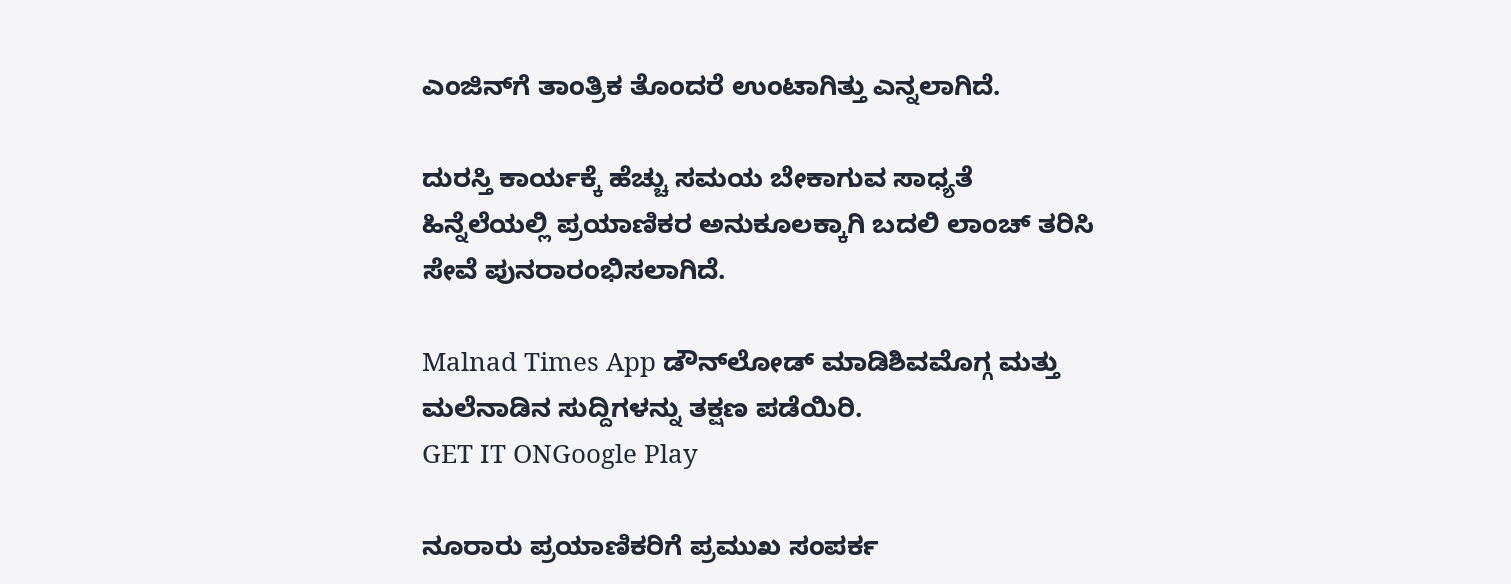ಎಂಜಿನ್‌ಗೆ ತಾಂತ್ರಿಕ ತೊಂದರೆ ಉಂಟಾಗಿತ್ತು ಎನ್ನಲಾಗಿದೆ.

ದುರಸ್ತಿ ಕಾರ್ಯಕ್ಕೆ ಹೆಚ್ಚು ಸಮಯ ಬೇಕಾಗುವ ಸಾಧ್ಯತೆ ಹಿನ್ನೆಲೆಯಲ್ಲಿ ಪ್ರಯಾಣಿಕರ ಅನುಕೂಲಕ್ಕಾಗಿ ಬದಲಿ ಲಾಂಚ್‌ ತರಿಸಿ ಸೇವೆ ಪುನರಾರಂಭಿಸಲಾಗಿದೆ.

Malnad Times App ಡೌನ್‌ಲೋಡ್ ಮಾಡಿಶಿವಮೊಗ್ಗ ಮತ್ತು ಮಲೆನಾಡಿನ ಸುದ್ದಿಗಳನ್ನು ತಕ್ಷಣ ಪಡೆಯಿರಿ.
GET IT ONGoogle Play

ನೂರಾರು ಪ್ರಯಾಣಿಕರಿಗೆ ಪ್ರಮುಖ ಸಂಪರ್ಕ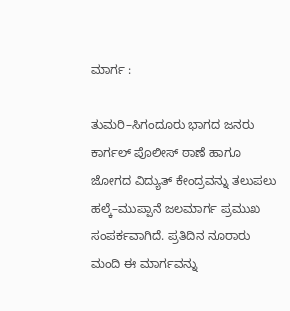ಮಾರ್ಗ :

ತುಮರಿ–ಸಿಗಂದೂರು ಭಾಗದ ಜನರು ಕಾರ್ಗಲ್‌ ಪೊಲೀಸ್‌ ಠಾಣೆ ಹಾಗೂ ಜೋಗದ ವಿದ್ಯುತ್‌ ಕೇಂದ್ರವನ್ನು ತಲುಪಲು ಹಲ್ಕೆ–ಮುಪ್ಪಾನೆ ಜಲಮಾರ್ಗ ಪ್ರಮುಖ ಸಂಪರ್ಕವಾಗಿದೆ. ಪ್ರತಿದಿನ ನೂರಾರು ಮಂದಿ ಈ ಮಾರ್ಗವನ್ನು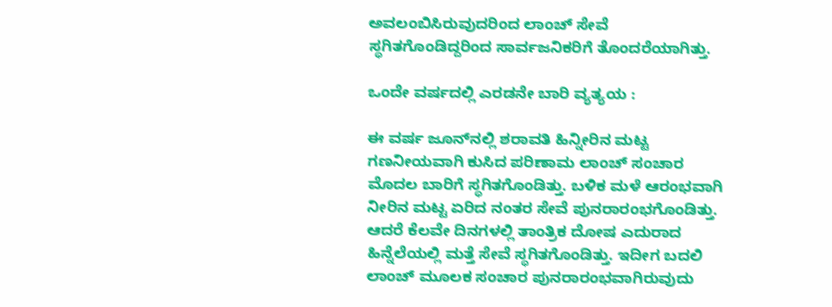ಅವಲಂಬಿಸಿರುವುದರಿಂದ ಲಾಂಚ್‌ ಸೇವೆ ಸ್ಥಗಿತಗೊಂಡಿದ್ದರಿಂದ ಸಾರ್ವಜನಿಕರಿಗೆ ತೊಂದರೆಯಾಗಿತ್ತು.

ಒಂದೇ ವರ್ಷದಲ್ಲಿ ಎರಡನೇ ಬಾರಿ ವ್ಯತ್ಯಯ :

ಈ ವರ್ಷ ಜೂನ್‌ನಲ್ಲಿ ಶರಾವತಿ ಹಿನ್ನೀರಿನ ಮಟ್ಟ ಗಣನೀಯವಾಗಿ ಕುಸಿದ ಪರಿಣಾಮ ಲಾಂಚ್‌ ಸಂಚಾರ ಮೊದಲ ಬಾರಿಗೆ ಸ್ಥಗಿತಗೊಂಡಿತ್ತು. ಬಳಿಕ ಮಳೆ ಆರಂಭವಾಗಿ ನೀರಿನ ಮಟ್ಟ ಏರಿದ ನಂತರ ಸೇವೆ ಪುನರಾರಂಭಗೊಂಡಿತ್ತು. ಆದರೆ ಕೆಲವೇ ದಿನಗಳಲ್ಲಿ ತಾಂತ್ರಿಕ ದೋಷ ಎದುರಾದ ಹಿನ್ನೆಲೆಯಲ್ಲಿ ಮತ್ತೆ ಸೇವೆ ಸ್ಥಗಿತಗೊಂಡಿತ್ತು. ಇದೀಗ ಬದಲಿ ಲಾಂಚ್‌ ಮೂಲಕ ಸಂಚಾರ ಪುನರಾರಂಭವಾಗಿರುವುದು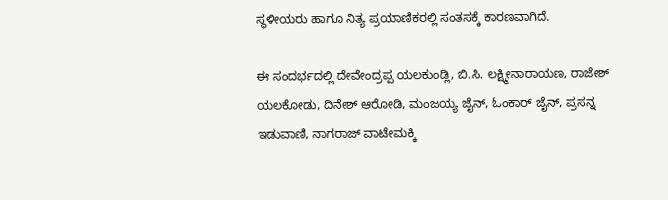ಸ್ಥಳೀಯರು ಹಾಗೂ ನಿತ್ಯ ಪ್ರಯಾಣಿಕರಲ್ಲಿ ಸಂತಸಕ್ಕೆ ಕಾರಣವಾಗಿದೆ.

ಈ ಸಂದರ್ಭದಲ್ಲಿ ದೇವೇಂದ್ರಪ್ಪ ಯಲಕುಂಡ್ಲಿ, ಬಿ.ಸಿ. ಲಕ್ಷ್ಮೀನಾರಾಯಣ, ರಾಜೇಶ್ ಯಲಕೋಡು, ದಿನೇಶ್ ಆರೋಡಿ, ಮಂಜಯ್ಯ ಜೈನ್, ಓಂಕಾರ್ ಜೈನ್, ಪ್ರಸನ್ನ ಇಡುವಾಣಿ, ನಾಗರಾಜ್ ವಾಟೇಮಕ್ಕಿ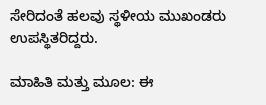ಸೇರಿದಂತೆ ಹಲವು ಸ್ಥಳೀಯ ಮುಖಂಡರು ಉಪಸ್ಥಿತರಿದ್ದರು.

ಮಾಹಿತಿ ಮತ್ತು ಮೂಲ: ಈ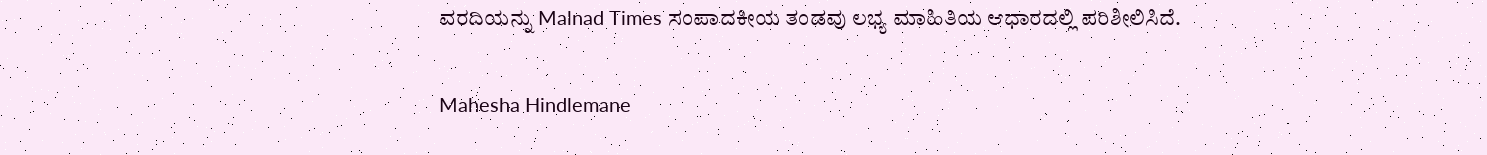ವರದಿಯನ್ನು Malnad Times ಸಂಪಾದಕೀಯ ತಂಡವು ಲಭ್ಯ ಮಾಹಿತಿಯ ಆಧಾರದಲ್ಲಿ ಪರಿಶೀಲಿಸಿದೆ.

Mahesha Hindlemane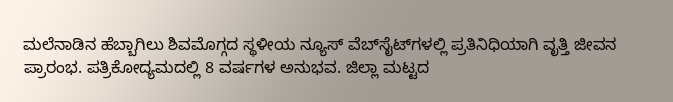ಮಲೆನಾಡಿನ ಹೆಬ್ಬಾಗಿಲು ಶಿವಮೊಗ್ಗದ ಸ್ಥಳೀಯ ನ್ಯೂಸ್ ವೆಬ್‌ಸೈಟ್‌ಗಳಲ್ಲಿ ಪ್ರತಿನಿಧಿಯಾಗಿ ವೃತ್ತಿ ಜೀವನ ಪ್ರಾರಂಭ. ಪತ್ರಿಕೋದ್ಯಮದಲ್ಲಿ 8 ವರ್ಷಗಳ ಅನುಭವ. ಜಿಲ್ಲಾ ಮಟ್ಟದ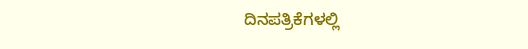ದಿನಪತ್ರಿಕೆಗಳಲ್ಲಿ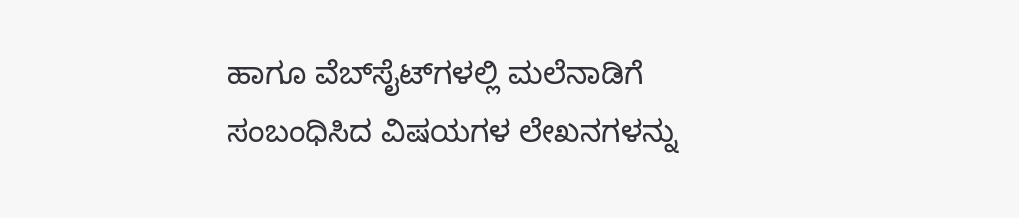ಹಾಗೂ ವೆಬ್‌ಸೈಟ್‌ಗಳಲ್ಲಿ ಮಲೆನಾಡಿಗೆ ಸಂಬಂಧಿಸಿದ ವಿಷಯಗಳ ಲೇಖನಗಳನ್ನು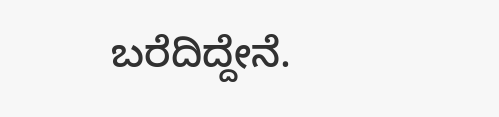ಬರೆದಿದ್ದೇನೆ.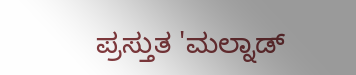ಪ್ರಸ್ತುತ 'ಮಲ್ನಾಡ್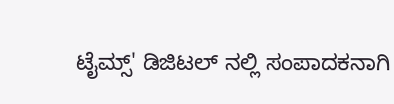ಟೈಮ್ಸ್' ಡಿಜಿಟಲ್ ನಲ್ಲಿ ಸಂಪಾದಕನಾಗಿ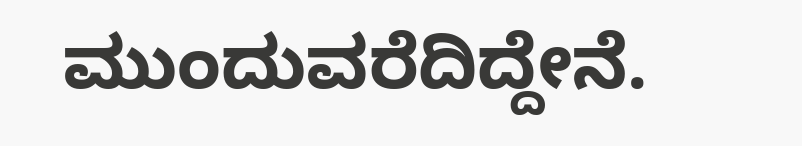ಮುಂದುವರೆದಿದ್ದೇನೆ.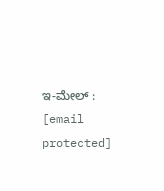ಇ-ಮೇಲ್ : [email protected]